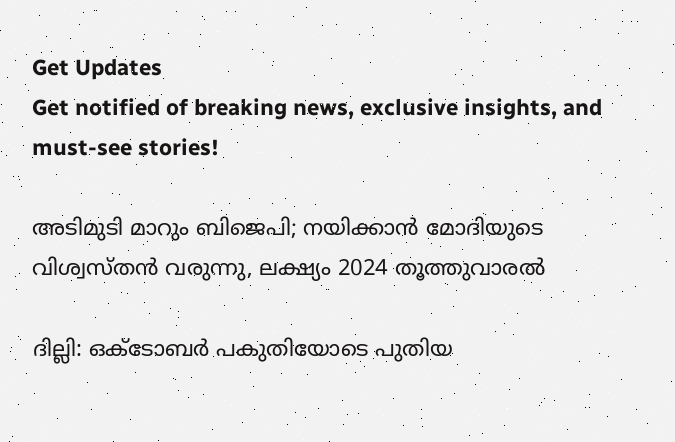Get Updates
Get notified of breaking news, exclusive insights, and must-see stories!

അടിമുടി മാറും ബിജെപി; നയിക്കാന്‍ മോദിയുടെ വിശ്വസ്തന്‍ വരുന്നു, ലക്ഷ്യം 2024 തൂത്തുവാരല്‍

ദില്ലി: ഒക്‌ടോബർ പകുതിയോടെ പുതിയ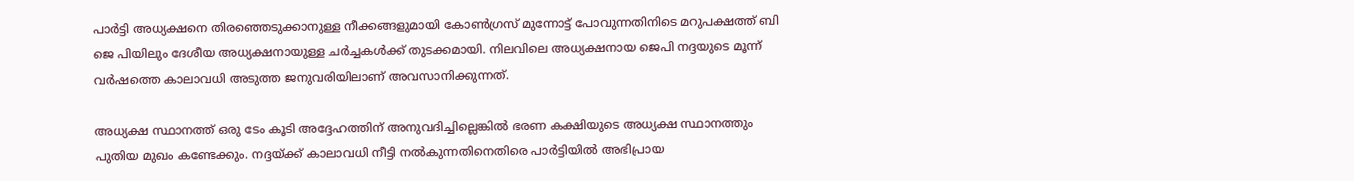പാർട്ടി അധ്യക്ഷനെ തിരഞ്ഞെടുക്കാനുള്ള നീക്കങ്ങളുമായി കോണ്‍ഗ്രസ് മുന്നോട്ട് പോവുന്നതിനിടെ മറുപക്ഷത്ത് ബി ജെ പിയിലും ദേശീയ അധ്യക്ഷനായുള്ള ചർച്ചകള്‍ക്ക് തുടക്കമായി. നിലവിലെ അധ്യക്ഷനായ ജെപി നദ്ദയുടെ മൂന്ന് വർഷത്തെ കാലാവധി അടുത്ത ജനുവരിയിലാണ് അവസാനിക്കുന്നത്.

അധ്യക്ഷ സ്ഥാനത്ത് ഒരു ടേം കൂടി അദ്ദേഹത്തിന് അനുവദിച്ചില്ലെങ്കില്‍ ഭരണ കക്ഷിയുടെ അധ്യക്ഷ സ്ഥാനത്തും പുതിയ മുഖം കണ്ടേക്കും. നദ്ദയ്ക്ക് കാലാവധി നീട്ടി നൽകുന്നതിനെതിരെ പാർട്ടിയില്‍ അഭിപ്രായ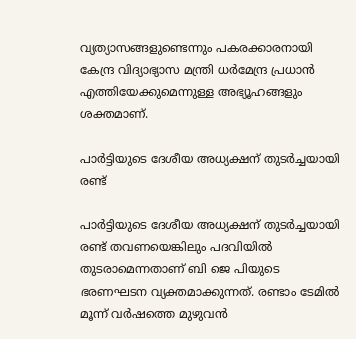വ്യത്യാസങ്ങളുണ്ടെന്നും പകരക്കാരനായി കേന്ദ്ര വിദ്യാഭ്യാസ മന്ത്രി ധർമേന്ദ്ര പ്രധാൻ എത്തിയേക്കുമെന്നുള്ള അഭ്യൂഹങ്ങളും ശക്തമാണ്.

പാർട്ടിയുടെ ദേശീയ അധ്യക്ഷന് തുടർച്ചയായി രണ്ട്

പാർട്ടിയുടെ ദേശീയ അധ്യക്ഷന് തുടർച്ചയായി രണ്ട് തവണയെങ്കിലും പദവിയിൽ തുടരാമെന്നതാണ് ബി ജെ പിയുടെ ഭരണഘടന വ്യക്തമാക്കുന്നത്. രണ്ടാം ടേമില്‍ മൂന്ന് വർഷത്തെ മുഴുവന്‍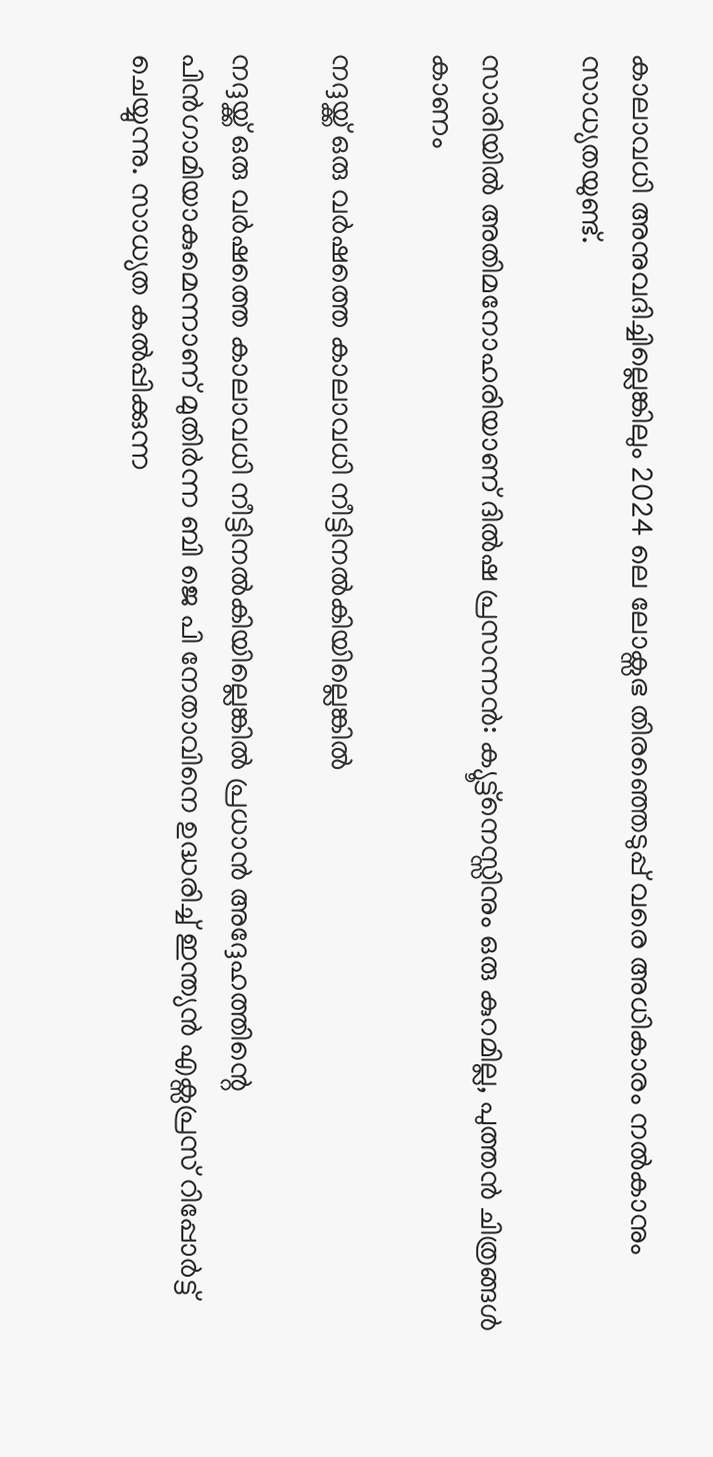കാലാവധി അനുവദിച്ചില്ലെങ്കിലും 2024 ലെ ലോക്സഭ തിരഞ്ഞെടുപ്പ് വരെ അധികാരം നല്‍കാനും സാധ്യതയുണ്ട്.

സാരിയില്‍ അതിമനോഹരിയാണ് ദില്‍ഷ പ്രസന്നന്‍: ക്യൂട്ട്നെസ്സിനും ഒരു കുറമില്ല, പുത്തന്‍ ചിത്രങ്ങള്‍ കാണം

നദ്ദയ്ക്ക് ഒരു വർഷത്തെ കാലാവധി നീട്ടിനൽകിയില്ലെങ്കിൽ

നദ്ദയ്ക്ക് ഒരു വർഷത്തെ കാലാവധി നീട്ടിനൽകിയില്ലെങ്കിൽ പ്രധാൻ അദ്ദേഹത്തിന്റെ പിൻഗാമിയാകുമെന്നാണ് മുതിർന്ന ബി ജെ പി നേതാവിനെ ഉദ്ധരിച്ച് ഇന്ത്യന്‍ എക്സപ്രസ് റിപ്പോർട്ട് ചെയ്യുന്നു. സാധ്യത കല്‍പ്പിക്കുന്ന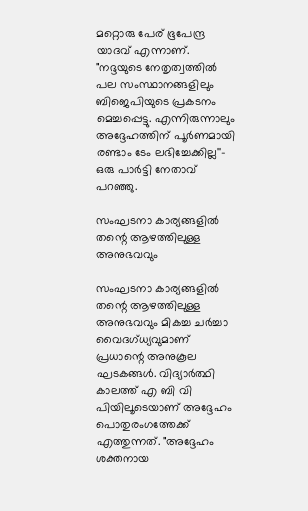മറ്റൊരു പേര് ഭൂപേന്ദ്ര യാദവ് എന്നാണ്. "നദ്ദയുടെ നേതൃത്വത്തിൽ പല സംസ്ഥാനങ്ങളിലും ബിജെപിയുടെ പ്രകടനം മെച്ചപ്പെട്ടു. എന്നിരുന്നാലും അദ്ദേഹത്തിന് പൂർണമായി രണ്ടാം ടേം ലഭിച്ചേക്കില്ല''- ഒരു പാർട്ടി നേതാവ് പറഞ്ഞു.

സംഘടനാ കാര്യങ്ങളിൽ തന്റെ ആഴത്തിലുള്ള അനുഭവവും

സംഘടനാ കാര്യങ്ങളിൽ തന്റെ ആഴത്തിലുള്ള അനുഭവവും മികച്ച ചർച്ചാ വൈദഗ്ധ്യവുമാണ് പ്രധാന്റെ അനുകൂല ഘടകങ്ങള്‍. വിദ്യാർത്ഥി കാലത്ത് എ ബി വി പിയിലൂടെയാണ് അദ്ദേഹം പൊതുരംഗത്തേക്ക് എത്തുന്നത്. "അദ്ദേഹം ശക്തനായ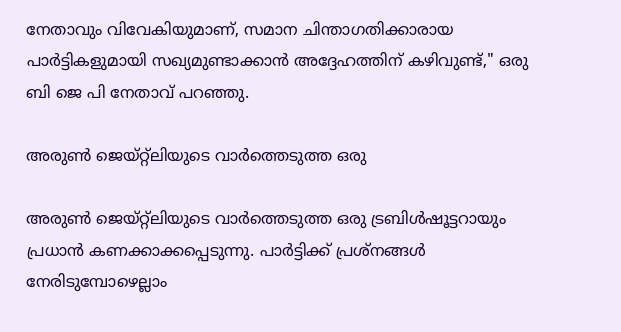നേതാവും വിവേകിയുമാണ്, സമാന ചിന്താഗതിക്കാരായ പാർട്ടികളുമായി സഖ്യമുണ്ടാക്കാൻ അദ്ദേഹത്തിന് കഴിവുണ്ട്," ഒരു ബി ജെ പി നേതാവ് പറഞ്ഞു.

അരുൺ ജെയ്റ്റ്‌ലിയുടെ വാർത്തെടുത്ത ഒരു

അരുൺ ജെയ്റ്റ്‌ലിയുടെ വാർത്തെടുത്ത ഒരു ട്രബിൾഷൂട്ടറായും പ്രധാൻ കണക്കാക്കപ്പെടുന്നു. പാർട്ടിക്ക് പ്രശ്‌നങ്ങൾ നേരിടുമ്പോഴെല്ലാം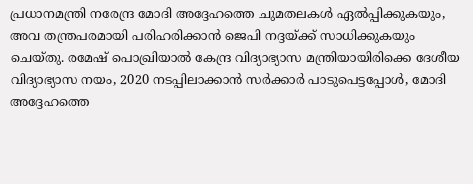പ്രധാനമന്ത്രി നരേന്ദ്ര മോദി അദ്ദേഹത്തെ ചുമതലകൾ ഏൽപ്പിക്കുകയും, അവ തന്ത്രപരമായി പരിഹരിക്കാൻ ജെപി നദ്ദയ്ക്ക് സാധിക്കുകയും ചെയ്തു. രമേഷ് പൊഖ്രിയാൽ കേന്ദ്ര വിദ്യാഭ്യാസ മന്ത്രിയായിരിക്കെ ദേശീയ വിദ്യാഭ്യാസ നയം, 2020 നടപ്പിലാക്കാൻ സർക്കാർ പാടുപെട്ടപ്പോൾ, മോദി അദ്ദേഹത്തെ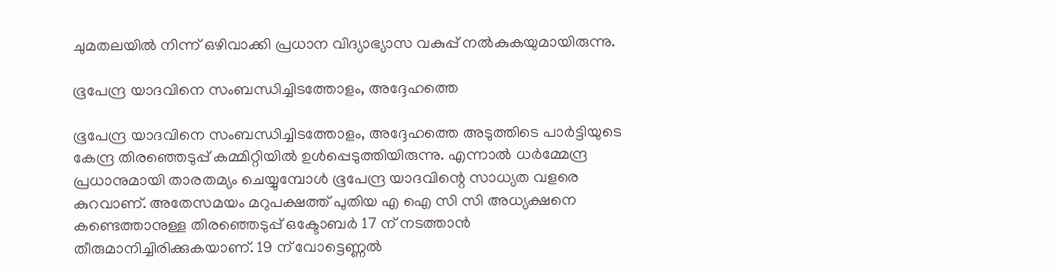ചുമതലയിൽ നിന്ന് ഒഴിവാക്കി പ്രധാന വിദ്യാഭ്യാസ വകുപ്പ് നല്‍കുകയുമായിരുന്നു.

ഭൂപേന്ദ്ര യാദവിനെ സംബന്ധിച്ചിടത്തോളം, അദ്ദേഹത്തെ

ഭൂപേന്ദ്ര യാദവിനെ സംബന്ധിച്ചിടത്തോളം, അദ്ദേഹത്തെ അടുത്തിടെ പാർട്ടിയുടെ കേന്ദ്ര തിരഞ്ഞെടുപ്പ് കമ്മിറ്റിയിൽ ഉൾപ്പെടുത്തിയിരുന്നു. എന്നാൽ ധർമ്മേന്ദ്ര പ്രധാനുമായി താരതമ്യം ചെയ്യുമ്പോള്‍ ഭൂപേന്ദ്ര യാദവിന്റെ സാധ്യത വളരെ കുറവാണ്. അതേസമയം മറുപക്ഷത്ത് പുതിയ എ ഐ സി സി അധ്യക്ഷനെ കണ്ടെത്താനുള്ള തിരഞ്ഞെടുപ്പ് ഒക്ടോബർ 17 ന് നടത്താന്‍ തീരുമാനിച്ചിരിക്കുകയാണ്. 19 ന് വോട്ടെണ്ണല്‍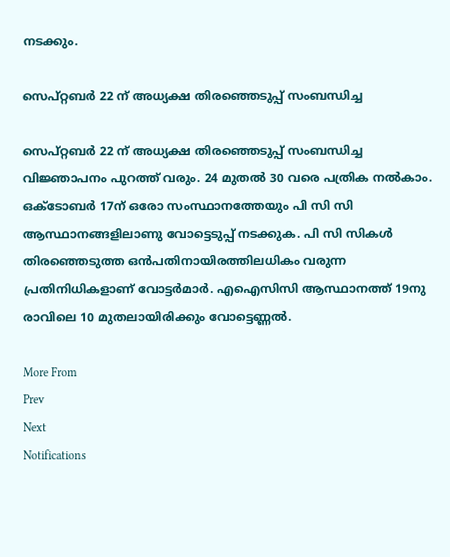നടക്കും.

സെപ്റ്റബർ 22 ന് അധ്യക്ഷ തിരഞ്ഞെടുപ്പ് സംബന്ധിച്ച

സെപ്റ്റബർ 22 ന് അധ്യക്ഷ തിരഞ്ഞെടുപ്പ് സംബന്ധിച്ച വിജ്ഞാപനം പുറത്ത് വരും. 24 മുതൽ 30 വരെ പത്രിക നൽകാം. ഒക്ടോബർ 17ന് ഒരോ സംസ്ഥാനത്തേയും പി സി സി ആസ്ഥാനങ്ങളിലാണു വോട്ടെടുപ്പ് നടക്കുക. പി സി സികള്‍ തിരഞ്ഞെടുത്ത ഒന്‍പതിനായിരത്തിലധികം വരുന്ന പ്രതിനിധികളാണ് വോട്ടർമാർ. എഐസിസി ആസ്ഥാനത്ത് 19നു രാവിലെ 10 മുതലായിരിക്കും വോട്ടെണ്ണല്‍.

More From
Prev
Next
Notifications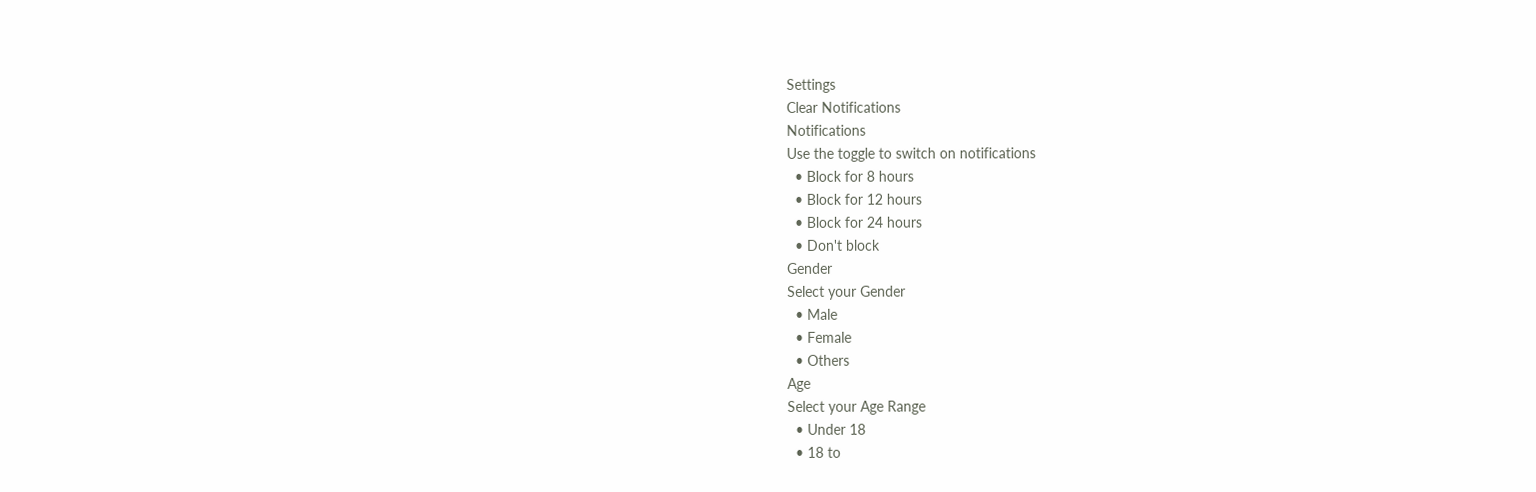Settings
Clear Notifications
Notifications
Use the toggle to switch on notifications
  • Block for 8 hours
  • Block for 12 hours
  • Block for 24 hours
  • Don't block
Gender
Select your Gender
  • Male
  • Female
  • Others
Age
Select your Age Range
  • Under 18
  • 18 to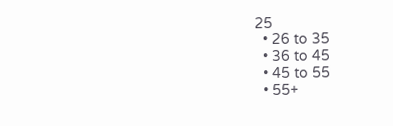25
  • 26 to 35
  • 36 to 45
  • 45 to 55
  • 55+